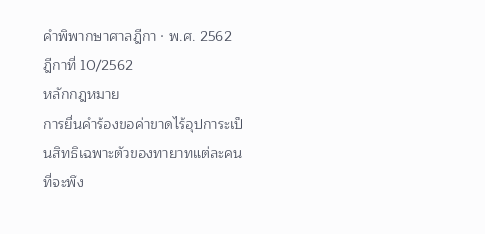คำพิพากษาศาลฎีกา · พ.ศ. 2562
ฎีกาที่ 10/2562
หลักกฎหมาย
การยื่นคำร้องขอค่าขาดไร้อุปการะเป็นสิทธิเฉพาะตัวของทายาทแต่ละคนที่จะพึง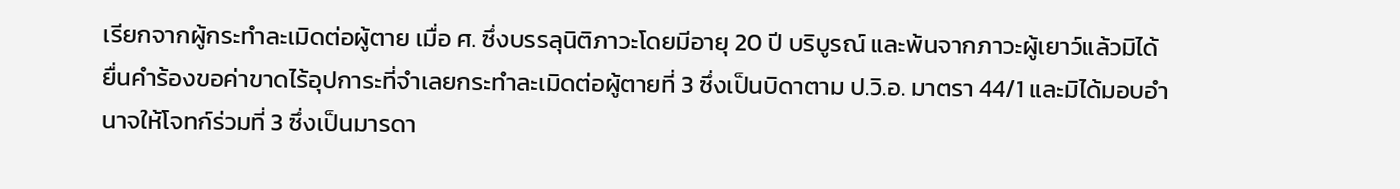เรียกจากผู้กระทำละเมิดต่อผู้ตาย เมื่อ ศ. ซึ่งบรรลุนิติภาวะโดยมีอายุ 20 ปี บริบูรณ์ และพ้นจากภาวะผู้เยาว์แล้วมิได้ยื่นคำร้องขอค่าขาดไร้อุปการะที่จำเลยกระทำละเมิดต่อผู้ตายที่ 3 ซึ่งเป็นบิดาตาม ป.วิ.อ. มาตรา 44/1 และมิได้มอบอำนาจให้โจทก์ร่วมที่ 3 ซึ่งเป็นมารดา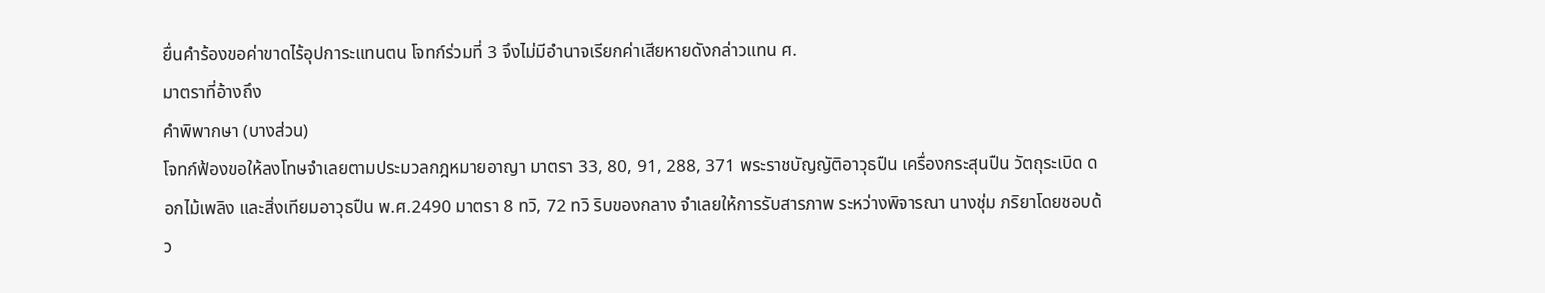ยื่นคำร้องขอค่าขาดไร้อุปการะแทนตน โจทก์ร่วมที่ 3 จึงไม่มีอำนาจเรียกค่าเสียหายดังกล่าวแทน ศ.
มาตราที่อ้างถึง
คำพิพากษา (บางส่วน)
โจทก์ฟ้องขอให้ลงโทษจำเลยตามประมวลกฎหมายอาญา มาตรา 33, 80, 91, 288, 371 พระราชบัญญัติอาวุธปืน เครื่องกระสุนปืน วัตถุระเบิด ดอกไม้เพลิง และสิ่งเทียมอาวุธปืน พ.ศ.2490 มาตรา 8 ทวิ, 72 ทวิ ริบของกลาง จำเลยให้การรับสารภาพ ระหว่างพิจารณา นางชุ่ม ภริยาโดยชอบด้ว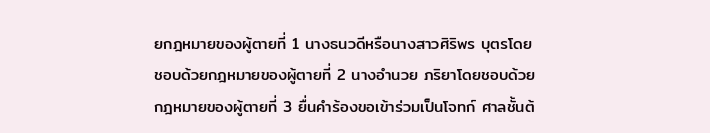ยกฎหมายของผู้ตายที่ 1 นางธนวดีหรือนางสาวศิริพร บุตรโดยชอบด้วยกฎหมายของผู้ตายที่ 2 นางอำนวย ภริยาโดยชอบด้วยกฎหมายของผู้ตายที่ 3 ยื่นคำร้องขอเข้าร่วมเป็นโจทก์ ศาลชั้นต้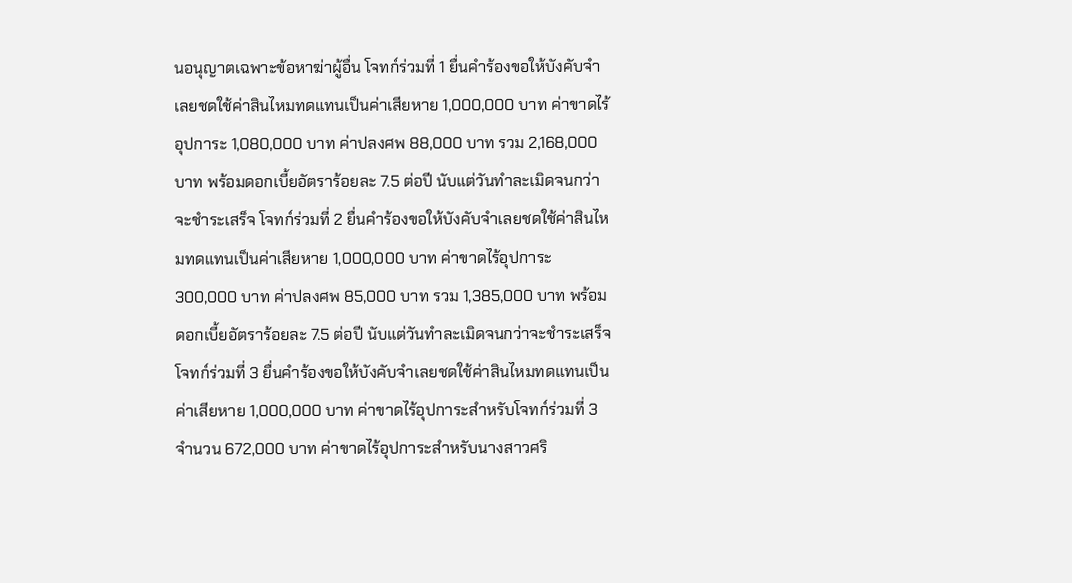นอนุญาตเฉพาะข้อหาฆ่าผู้อื่น โจทก์ร่วมที่ 1 ยื่นคำร้องขอให้บังคับจำเลยชดใช้ค่าสินไหมทดแทนเป็นค่าเสียหาย 1,000,000 บาท ค่าขาดไร้อุปการะ 1,080,000 บาท ค่าปลงศพ 88,000 บาท รวม 2,168,000 บาท พร้อมดอกเบี้ยอัตราร้อยละ 7.5 ต่อปี นับแต่วันทำละเมิดจนกว่าจะชำระเสร็จ โจทก์ร่วมที่ 2 ยื่นคำร้องขอให้บังคับจำเลยชดใช้ค่าสินไหมทดแทนเป็นค่าเสียหาย 1,000,000 บาท ค่าขาดไร้อุปการะ 300,000 บาท ค่าปลงศพ 85,000 บาท รวม 1,385,000 บาท พร้อมดอกเบี้ยอัตราร้อยละ 7.5 ต่อปี นับแต่วันทำละเมิดจนกว่าจะชำระเสร็จ โจทก์ร่วมที่ 3 ยื่นคำร้องขอให้บังคับจำเลยชดใช้ค่าสินไหมทดแทนเป็นค่าเสียหาย 1,000,000 บาท ค่าขาดไร้อุปการะสำหรับโจทก์ร่วมที่ 3 จำนวน 672,000 บาท ค่าขาดไร้อุปการะสำหรับนางสาวศริ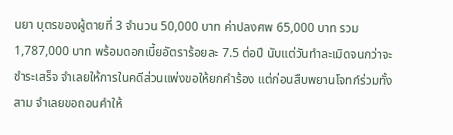นยา บุตรของผู้ตายที่ 3 จำนวน 50,000 บาท ค่าปลงศพ 65,000 บาท รวม 1,787,000 บาท พร้อมดอกเบี้ยอัตราร้อยละ 7.5 ต่อปี นับแต่วันทำละเมิดจนกว่าจะชำระเสร็จ จำเลยให้การในคดีส่วนแพ่งขอให้ยกคำร้อง แต่ก่อนสืบพยานโจทก์ร่วมทั้งสาม จำเลยขอถอนคำให้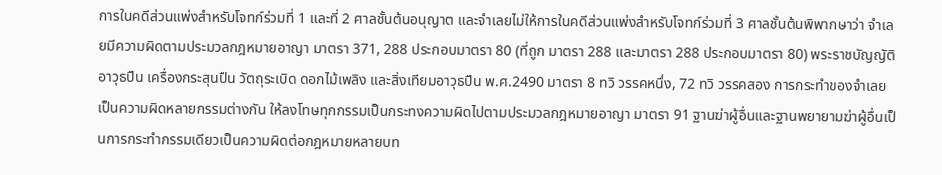การในคดีส่วนแพ่งสำหรับโจทก์ร่วมที่ 1 และที่ 2 ศาลชั้นต้นอนุญาต และจำเลยไม่ให้การในคดีส่วนแพ่งสำหรับโจทก์ร่วมที่ 3 ศาลชั้นต้นพิพากษาว่า จำเลยมีความผิดตามประมวลกฎหมายอาญา มาตรา 371, 288 ประกอบมาตรา 80 (ที่ถูก มาตรา 288 และมาตรา 288 ประกอบมาตรา 80) พระราชบัญญัติอาวุธปืน เครื่องกระสุนปืน วัตถุระเบิด ดอกไม้เพลิง และสิ่งเทียมอาวุธปืน พ.ศ.2490 มาตรา 8 ทวิ วรรคหนึ่ง, 72 ทวิ วรรคสอง การกระทำของจำเลยเป็นความผิดหลายกรรมต่างกัน ให้ลงโทษทุกกรรมเป็นกระทงความผิดไปตามประมวลกฎหมายอาญา มาตรา 91 ฐานฆ่าผู้อื่นและฐานพยายามฆ่าผู้อื่นเป็นการกระทำกรรมเดียวเป็นความผิดต่อกฎหมายหลายบท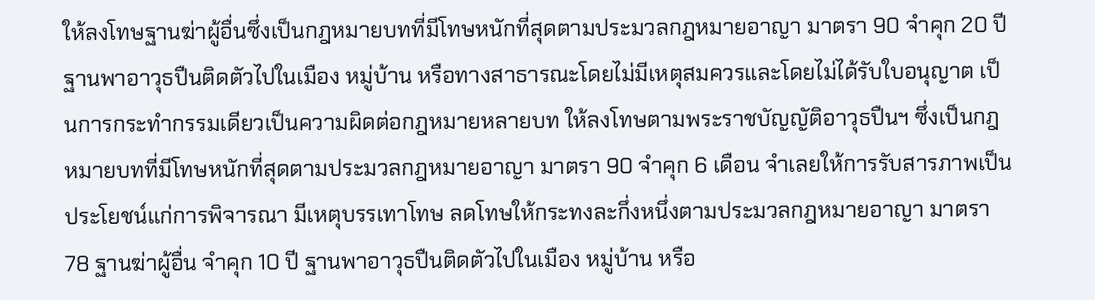ให้ลงโทษฐานฆ่าผู้อื่นซึ่งเป็นกฎหมายบทที่มีโทษหนักที่สุดตามประมวลกฎหมายอาญา มาตรา 90 จำคุก 20 ปี ฐานพาอาวุธปืนติดตัวไปในเมือง หมู่บ้าน หรือทางสาธารณะโดยไม่มีเหตุสมควรและโดยไม่ได้รับใบอนุญาต เป็นการกระทำกรรมเดียวเป็นความผิดต่อกฎหมายหลายบท ให้ลงโทษตามพระราชบัญญัติอาวุธปืนฯ ซึ่งเป็นกฎหมายบทที่มีโทษหนักที่สุดตามประมวลกฎหมายอาญา มาตรา 90 จำคุก 6 เดือน จำเลยให้การรับสารภาพเป็นประโยชน์แก่การพิจารณา มีเหตุบรรเทาโทษ ลดโทษให้กระทงละกึ่งหนึ่งตามประมวลกฎหมายอาญา มาตรา 78 ฐานฆ่าผู้อื่น จำคุก 10 ปี ฐานพาอาวุธปืนติดตัวไปในเมือง หมู่บ้าน หรือ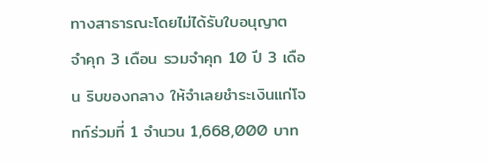ทางสาธารณะโดยไม่ได้รับใบอนุญาต จำคุก 3 เดือน รวมจำคุก 10 ปี 3 เดือน ริบของกลาง ให้จำเลยชำระเงินแก่โจทก์ร่วมที่ 1 จำนวน 1,668,000 บาท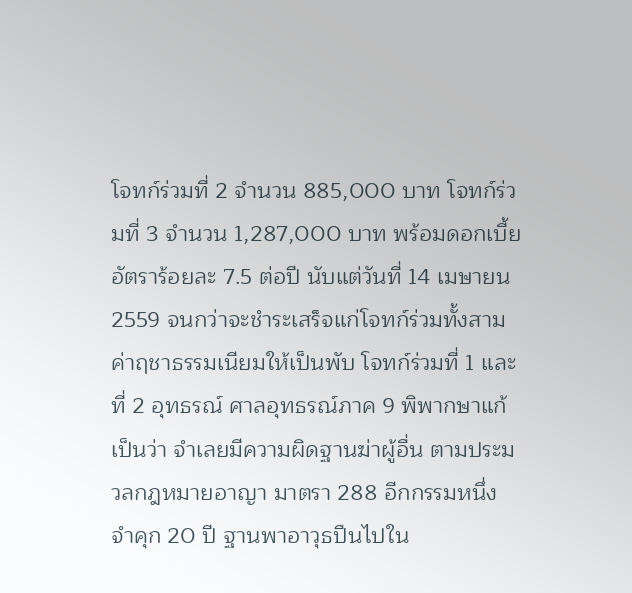โจทก์ร่วมที่ 2 จำนวน 885,000 บาท โจทก์ร่วมที่ 3 จำนวน 1,287,000 บาท พร้อมดอกเบี้ยอัตราร้อยละ 7.5 ต่อปี นับแต่วันที่ 14 เมษายน 2559 จนกว่าจะชำระเสร็จแก่โจทก์ร่วมทั้งสาม ค่าฤชาธรรมเนียมให้เป็นพับ โจทก์ร่วมที่ 1 และที่ 2 อุทธรณ์ ศาลอุทธรณ์ภาค 9 พิพากษาแก้เป็นว่า จำเลยมีความผิดฐานฆ่าผู้อื่น ตามประมวลกฎหมายอาญา มาตรา 288 อีกกรรมหนึ่ง จำคุก 20 ปี ฐานพาอาวุธปืนไปใน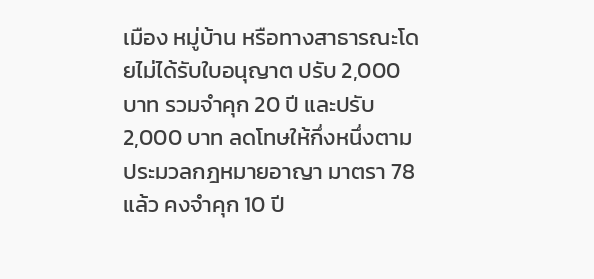เมือง หมู่บ้าน หรือทางสาธารณะโดยไม่ได้รับใบอนุญาต ปรับ 2,000 บาท รวมจำคุก 20 ปี และปรับ 2,000 บาท ลดโทษให้กึ่งหนึ่งตามประมวลกฎหมายอาญา มาตรา 78 แล้ว คงจำคุก 10 ปี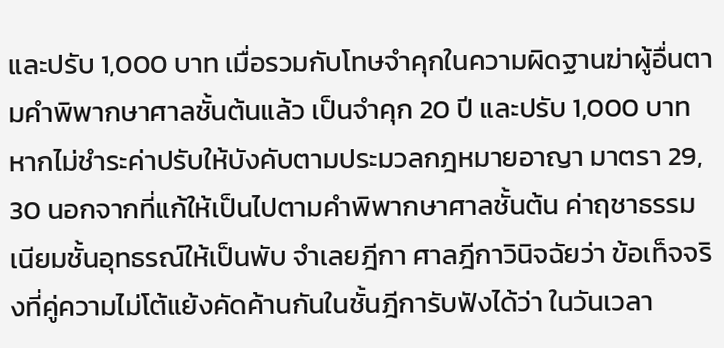และปรับ 1,000 บาท เมื่อรวมกับโทษจำคุกในความผิดฐานฆ่าผู้อื่นตามคำพิพากษาศาลชั้นต้นแล้ว เป็นจำคุก 20 ปี และปรับ 1,000 บาท หากไม่ชำระค่าปรับให้บังคับตามประมวลกฎหมายอาญา มาตรา 29, 30 นอกจากที่แก้ให้เป็นไปตามคำพิพากษาศาลชั้นต้น ค่าฤชาธรรมเนียมชั้นอุทธรณ์ให้เป็นพับ จำเลยฎีกา ศาลฎีกาวินิจฉัยว่า ข้อเท็จจริงที่คู่ความไม่โต้แย้งคัดค้านกันในชั้นฎีการับฟังได้ว่า ในวันเวลา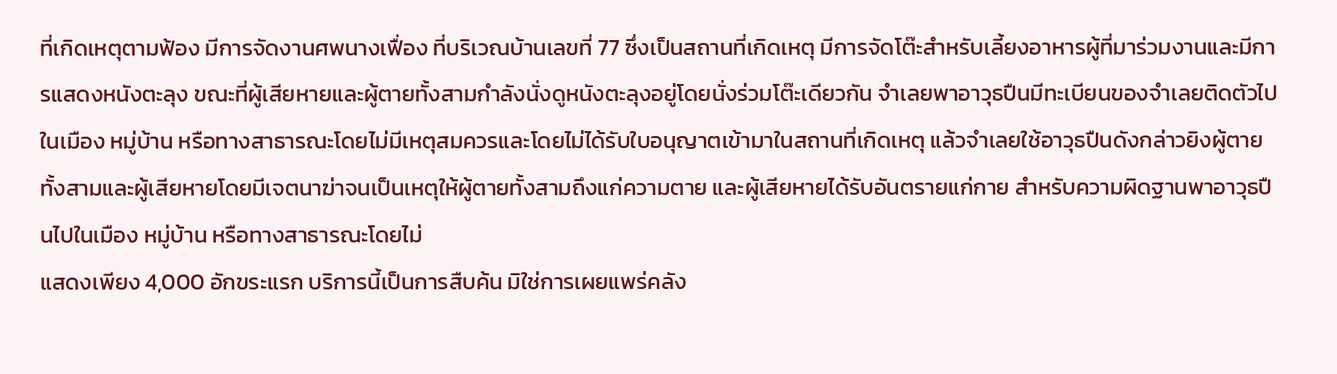ที่เกิดเหตุตามฟ้อง มีการจัดงานศพนางเฟื่อง ที่บริเวณบ้านเลขที่ 77 ซึ่งเป็นสถานที่เกิดเหตุ มีการจัดโต๊ะสำหรับเลี้ยงอาหารผู้ที่มาร่วมงานและมีการแสดงหนังตะลุง ขณะที่ผู้เสียหายและผู้ตายทั้งสามกำลังนั่งดูหนังตะลุงอยู่โดยนั่งร่วมโต๊ะเดียวกัน จำเลยพาอาวุธปืนมีทะเบียนของจำเลยติดตัวไปในเมือง หมู่บ้าน หรือทางสาธารณะโดยไม่มีเหตุสมควรและโดยไม่ได้รับใบอนุญาตเข้ามาในสถานที่เกิดเหตุ แล้วจำเลยใช้อาวุธปืนดังกล่าวยิงผู้ตายทั้งสามและผู้เสียหายโดยมีเจตนาฆ่าจนเป็นเหตุให้ผู้ตายทั้งสามถึงแก่ความตาย และผู้เสียหายได้รับอันตรายแก่กาย สำหรับความผิดฐานพาอาวุธปืนไปในเมือง หมู่บ้าน หรือทางสาธารณะโดยไม่
แสดงเพียง 4,000 อักขระแรก บริการนี้เป็นการสืบค้น มิใช่การเผยแพร่คลัง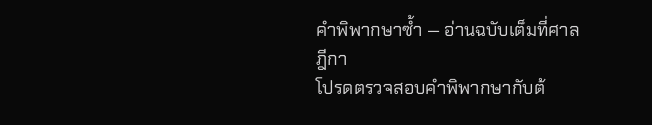คำพิพากษาซ้ำ — อ่านฉบับเต็มที่ศาลฎีกา
โปรดตรวจสอบคำพิพากษากับต้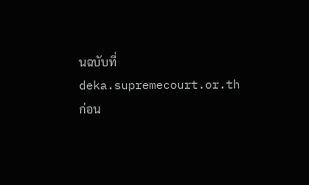นฉบับที่ deka.supremecourt.or.th ก่อน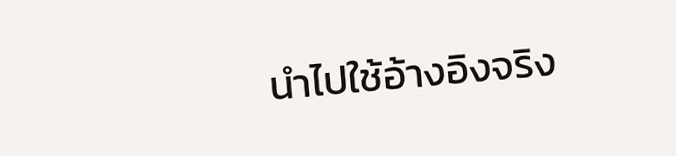นำไปใช้อ้างอิงจริง